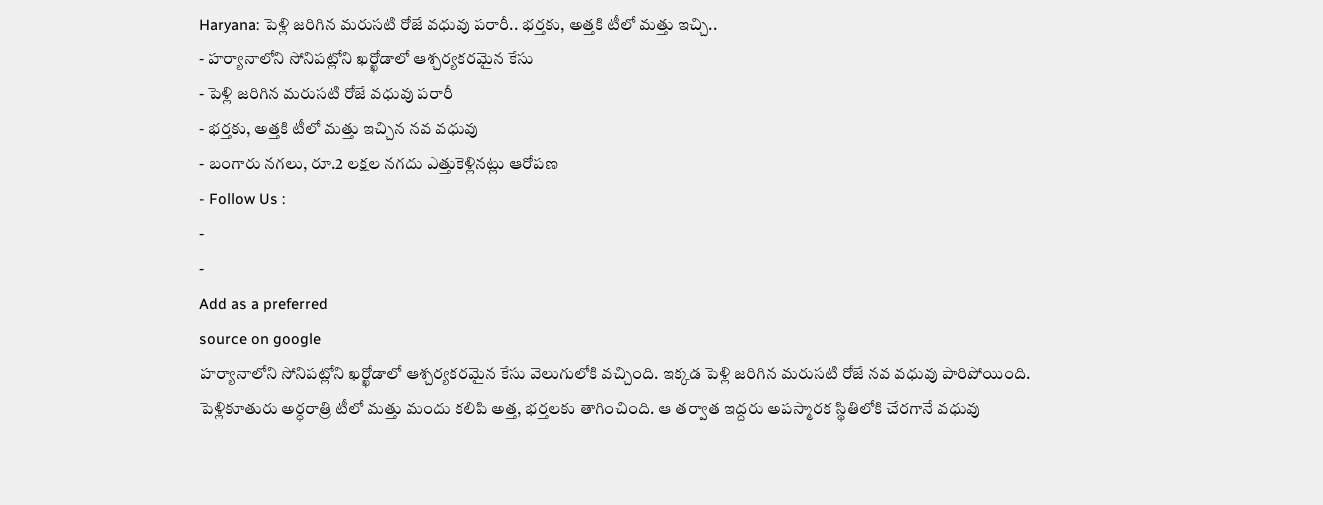Haryana: పెళ్లి జరిగిన మరుసటి రోజే వధువు పరారీ.. భర్తకు, అత్తకి టీలో మత్తు ఇచ్చి..
- హర్యానాలోని సోనిపట్లోని ఖర్ఖోడాలో ఆశ్చర్యకరమైన కేసు
- పెళ్లి జరిగిన మరుసటి రోజే వధువు పరారీ
- భర్తకు, అత్తకి టీలో మత్తు ఇచ్చిన నవ వధువు
- బంగారు నగలు, రూ.2 లక్షల నగదు ఎత్తుకెళ్లినట్లు ఆరోపణ
- Follow Us :
-
-
Add as a preferred
source on google
హర్యానాలోని సోనిపట్లోని ఖర్ఖోడాలో ఆశ్చర్యకరమైన కేసు వెలుగులోకి వచ్చింది. ఇక్కడ పెళ్లి జరిగిన మరుసటి రోజే నవ వధువు పారిపోయింది. పెళ్లికూతురు అర్ధరాత్రి టీలో మత్తు మందు కలిపి అత్త, భర్తలకు తాగించింది. ఆ తర్వాత ఇద్దరు అపస్మారక స్థితిలోకి చేరగానే వధువు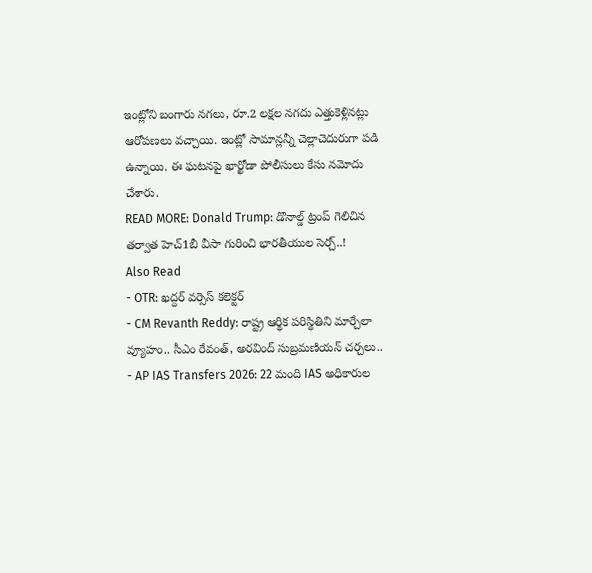ఇంట్లోని బంగారు నగలు, రూ.2 లక్షల నగదు ఎత్తుకెళ్లినట్లు ఆరోపణలు వచ్చాయి. ఇంట్లో సామాన్లన్నీ చెల్లాచెదురుగా పడి ఉన్నాయి. ఈ ఘటనపై ఖార్ఖోడా పోలీసులు కేసు నమోదు చేశారు.
READ MORE: Donald Trump: డొనాల్డ్ ట్రంప్ గెలిచిన తర్వాత హెచ్1బీ వీసా గురించి భారతీయుల సెర్చ్..!
Also Read
- OTR: ఖద్దర్ వర్సెస్ కలెక్టర్
- CM Revanth Reddy: రాష్ట్ర ఆర్థిక పరిస్థితిని మార్చేలా వ్యూహం.. సీఎం రేవంత్, అరవింద్ సుబ్రమణియన్ చర్చలు..
- AP IAS Transfers 2026: 22 మంది IAS అధికారుల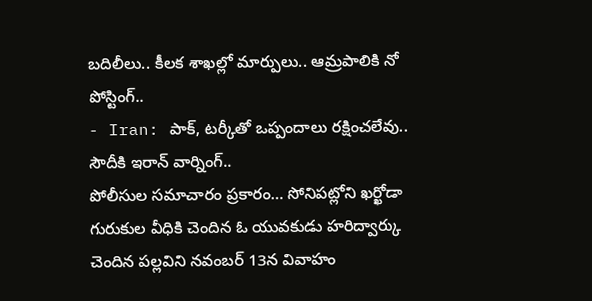బదిలీలు.. కీలక శాఖల్లో మార్పులు.. ఆమ్రపాలికి నో పోస్టింగ్..
- Iran: పాక్, టర్కీతో ఒప్పందాలు రక్షించలేవు.. సౌదీకి ఇరాన్ వార్నింగ్..
పోలీసుల సమాచారం ప్రకారం… సోనిపట్లోని ఖర్ఖోడా గురుకుల వీధికి చెందిన ఓ యువకుడు హరిద్వార్కు చెందిన పల్లవిని నవంబర్ 13న వివాహం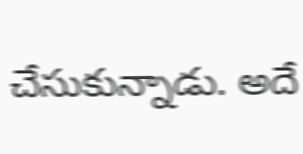చేసుకున్నాడు. అదే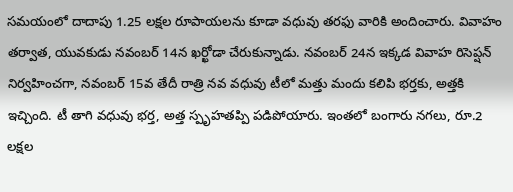సమయంలో దాదాపు 1.25 లక్షల రూపాయలను కూడా వధువు తరఫు వారికి అందించారు. వివాహం తర్వాత, యువకుడు నవంబర్ 14న ఖర్ఖోడా చేరుకున్నాడు. నవంబర్ 24న ఇక్కడ వివాహ రిసెప్షన్ నిర్వహించగా, నవంబర్ 15వ తేదీ రాత్రి నవ వధువు టీలో మత్తు మందు కలిపి భర్తకు, అత్తకి ఇచ్చింది. టీ తాగి వధువు భర్త, అత్త స్పృహతప్పి పడిపోయారు. ఇంతలో బంగారు నగలు, రూ.2 లక్షల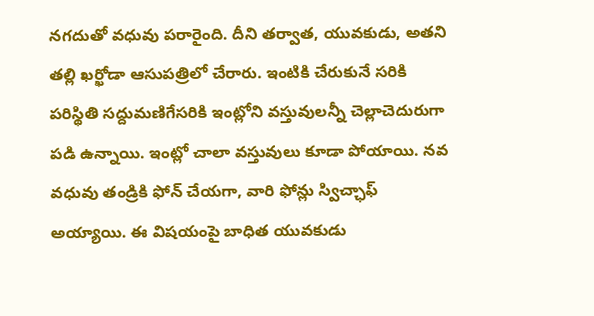నగదుతో వధువు పరారైంది. దీని తర్వాత, యువకుడు, అతని తల్లి ఖర్ఖోడా ఆసుపత్రిలో చేరారు. ఇంటికి చేరుకునే సరికి పరిస్థితి సద్దుమణిగేసరికి ఇంట్లోని వస్తువులన్నీ చెల్లాచెదురుగా పడి ఉన్నాయి. ఇంట్లో చాలా వస్తువులు కూడా పోయాయి. నవ వధువు తండ్రికి ఫోన్ చేయగా, వారి ఫోన్లు స్విచ్ఛాఫ్ అయ్యాయి. ఈ విషయంపై బాధిత యువకుడు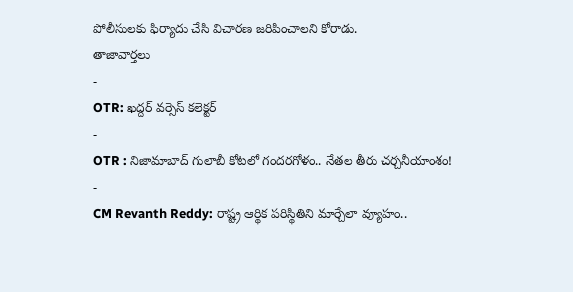పోలీసులకు ఫిర్యాదు చేసి విచారణ జరిపించాలని కోరాడు.
తాజావార్తలు
-
OTR: ఖద్దర్ వర్సెస్ కలెక్టర్
-
OTR : నిజామాబాద్ గులాబీ కోటలో గందరగోళం.. నేతల తీరు చర్చనీయాంశం!
-
CM Revanth Reddy: రాష్ట్ర ఆర్థిక పరిస్థితిని మార్చేలా వ్యూహం..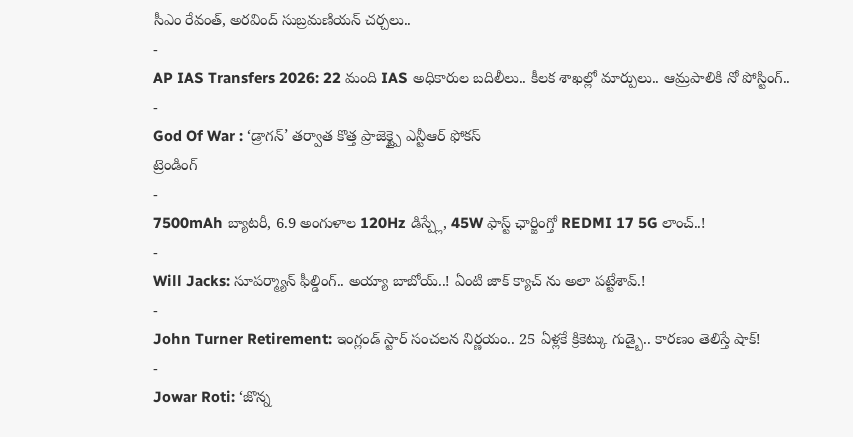సీఎం రేవంత్, అరవింద్ సుబ్రమణియన్ చర్చలు..
-
AP IAS Transfers 2026: 22 మంది IAS అధికారుల బదిలీలు.. కీలక శాఖల్లో మార్పులు.. ఆమ్రపాలికి నో పోస్టింగ్..
-
God Of War : ‘డ్రాగన్’ తర్వాత కొత్త ప్రాజెక్ట్పై ఎన్టీఆర్ ఫోకస్
ట్రెండింగ్
-
7500mAh బ్యాటరీ, 6.9 అంగుళాల 120Hz డిస్ప్లే, 45W ఫాస్ట్ ఛార్జింగ్తో REDMI 17 5G లాంచ్..!
-
Will Jacks: సూపర్మ్యాన్ ఫీల్డింగ్.. అయ్యా బాబోయ్..! ఏంటి జాక్ క్యాచ్ ను అలా పట్టేశావ్.!
-
John Turner Retirement: ఇంగ్లండ్ స్టార్ సంచలన నిర్ణయం.. 25 ఏళ్లకే క్రికెట్కు గుడ్బై.. కారణం తెలిస్తే షాక్!
-
Jowar Roti: ‘జొన్న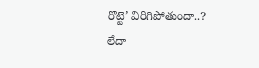రొట్టె’ విరిగిపోతుందా..? లేదా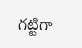గట్టిగా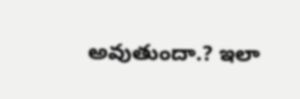అవుతుందా.? ఇలా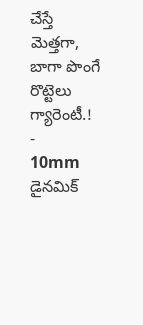చేస్తే మెత్తగా, బాగా పొంగే రొట్టెలు గ్యారెంటీ.!
-
10mm డైనమిక్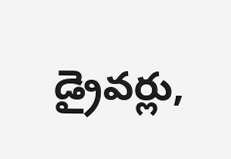డ్రైవర్లు,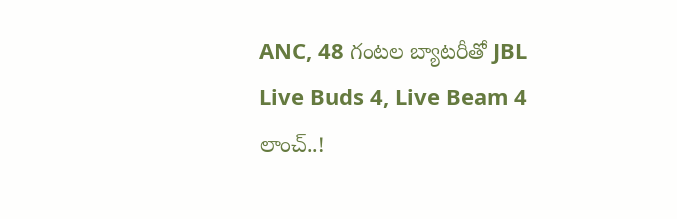ANC, 48 గంటల బ్యాటరీతో JBL Live Buds 4, Live Beam 4 లాంచ్..!